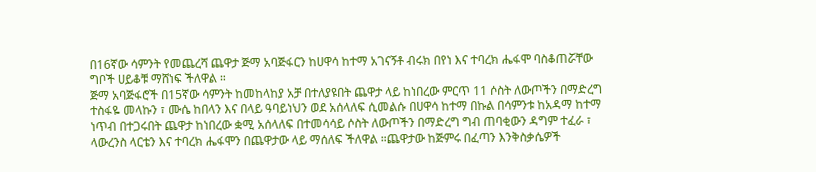በ16ኛው ሳምንት የመጨረሻ ጨዋታ ጅማ አባጅፋርን ከሀዋሳ ከተማ አገናኝቶ ብሩክ በየነ እና ተባረክ ሔፋሞ ባስቆጠሯቸው ግቦች ሀይቆቹ ማሸነፍ ችለዋል ።
ጅማ አባጅፋሮች በ15ኛው ሳምንት ከመከላከያ አቻ በተለያዩበት ጨዋታ ላይ ከነበረው ምርጥ 11 ሶስት ለውጦችን በማድረግ ተስፋዬ መላኩን ፣ ሙሴ ከበላን እና በላይ ዓባይነህን ወደ አሰላለፍ ሲመልሱ በሀዋሳ ከተማ በኩል በሳምንቱ ከአዳማ ከተማ ነጥብ በተጋሩበት ጨዋታ ከነበረው ቋሚ አሰላለፍ በተመሳሳይ ሶስት ለውጦችን በማድረግ ግብ ጠባቂውን ዳግም ተፈራ ፣ ላውረንስ ላርቴን እና ተባረክ ሔፋሞን በጨዋታው ላይ ማሰለፍ ችለዋል ።ጨዋታው ከጅምሩ በፈጣን እንቅስቃሴዎች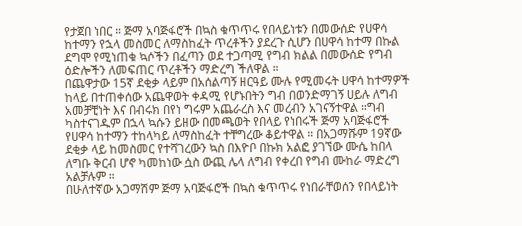የታጀበ ነበር ። ጅማ አባጅፋሮች በኳስ ቁጥጥሩ የበላይነቱን በመውሰድ የሀዋሳ ከተማን የኋላ መስመር ለማስከፈት ጥረቶችን ያደረጉ ሲሆን በሀዋሳ ከተማ በኩል ደግሞ የሚነጠቁ ኳሶችን በፈጣን ወደ ተጋጣሚ የግብ ክልል በመውሰድ የግብ ዕድሎችን ለመፍጠር ጥረቶችን ማድረግ ችለዋል ።
በጨዋታው 15ኛ ደቂቃ ላይም በአሰልጣኝ ዘርዓይ ሙሉ የሚመሩት ሀዋሳ ከተማዎች ከላይ በተጠቀሰው አጨዋወት ቀዳሚ የሆኑበትን ግብ በወንድማገኝ ሀይሉ ለግብ አመቻቺነት እና በብሩክ በየነ ግሩም አጨራረስ እና መረብን አገናኝተዋል ።ግብ ካስተናገዱም በኋላ ኳሱን ይዘው በመጫወት የበላይ የነበሩች ጅማ አባጅፋሮች የሀዋሳ ከተማን ተከላካይ ለማስከፈት ተቸግረው ቆይተዋል ። በአጋማሹም 19ኛው ደቂቃ ላይ ከመስመር የተሻገረውን ኳስ በእዮቦ በኩክ አልፎ ያገኘው ሙሴ ከበላ ለግቡ ቅርብ ሆኖ ካመከነው ሷስ ውጪ ሌላ ለግብ የቀረበ የግብ ሙከራ ማድረግ አልቻሉም ።
በሁለተኛው አጋማሽም ጅማ አባጅፋሮች በኳስ ቁጥጥሩ የነበራቸወሰን የበላይነት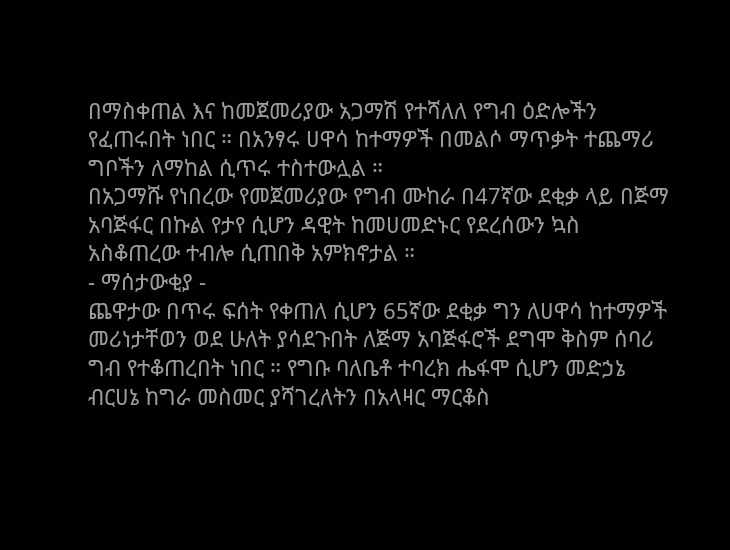በማስቀጠል እና ከመጀመሪያው አጋማሽ የተሻለለ የግብ ዕድሎችን የፈጠሩበት ነበር ። በአንፃሩ ሀዋሳ ከተማዎች በመልሶ ማጥቃት ተጨማሪ ግቦችን ለማከል ሲጥሩ ተስተውሏል ።
በአጋማሹ የነበረው የመጀመሪያው የግብ ሙከራ በ47ኛው ደቂቃ ላይ በጅማ አባጅፋር በኩል የታየ ሲሆን ዳዊት ከመሀመድኑር የደረሰውን ኳስ አስቆጠረው ተብሎ ሲጠበቅ አምክኖታል ።
- ማሰታውቂያ -
ጨዋታው በጥሩ ፍሰት የቀጠለ ሲሆን 65ኛው ደቂቃ ግን ለሀዋሳ ከተማዎች መሪነታቸወን ወደ ሁለት ያሳደጉበት ለጅማ አባጅፋሮች ደግሞ ቅስም ሰባሪ ግብ የተቆጠረበት ነበር ። የግቡ ባለቤቶ ተባረክ ሔፋሞ ሲሆን መድኃኔ ብርሀኔ ከግራ መስመር ያሻገረለትን በአላዛር ማርቆስ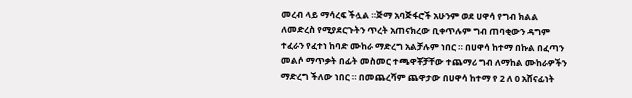መረብ ላይ ማሳረፍ ችሏል ።ጅማ አባጅፋሮች አሁንም ወደ ሀዋሳ የግብ ክልል ለመድረስ የሚያደርጉትን ጥረት አጠናክረው ቢቀጥሉም ግብ ጠባቂውን ዳግም ተፈራን የፈተነ ከባድ ሙከራ ማድረግ አልቻሉም ነበር ። በሀዋሳ ከተማ በኩል በፈጣን መልሶ ማጥቃት በፊት መስመር ተጫዋቾቻቸው ተጨማሪ ግብ ለማከል ሙከራዎችን ማድረግ ችለው ነበር ። በመጨረሻም ጨዋታው በሀዋሳ ከተማ የ 2 ለ 0 አሸናፊነት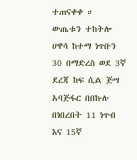ተጠናቀቀ ።
ውጤቱን ተከትሎ ሀዋሳ ከተማ ነጥቡን 30 በማድረስ ወደ 3ኛ ደረጃ ከፍ ሲል ጅሣ አባጅፋር በበኩሉ በነበረበት 11 ነጥብ እና 15ኛ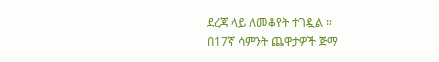ደረጃ ላይ ለመቆየት ተገዷል ።
በ17ኛ ሳምንት ጨዋታዎች ጅማ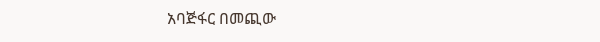አባጅፋር በመጪው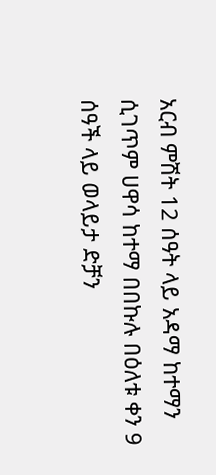አርብ ምሽት 12 ሰዓት ላይ አዳማ ከተማን ሲገጥም ሀዋሳ ከተማ በበኩሉ በዕለቱ ቀን 9 ሰዓች ላይ ወላይታ ድቻን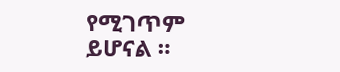የሚገጥም ይሆናል ።